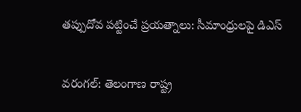తప్పుదోవ పట్టించే ప్రయత్నాలు: సీమాంధ్రులపై డిఎస్

వరంగల్: తెలంగాణ రాష్ట్ర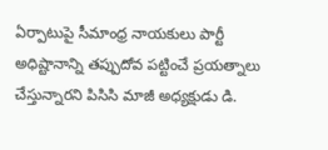ఏర్పాటుపై సీమాంధ్ర నాయకులు పార్టీ అధిష్టానాన్ని తప్పుదోవ పట్టించే ప్రయత్నాలు చేస్తున్నారని పిసిసి మాజీ అధ్యక్షుడు డి.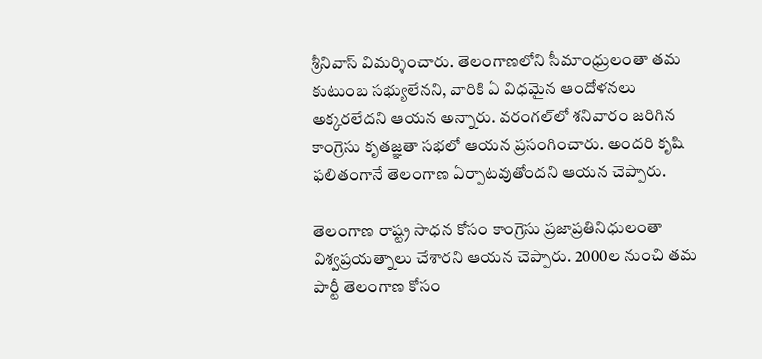శ్రీనివాస్ విమర్శించారు. తెలంగాణలోని సీమాంధ్రులంతా తమ కుటుంబ సభ్యులేనని, వారికి ఏ విధమైన ఆందోళనలు అక్కరలేదని ఆయన అన్నారు. వరంగల్‌లో శనివారం జరిగిన కాంగ్రెసు కృతజ్ఞతా సభలో ఆయన ప్రసంగించారు. అందరి కృషి ఫలితంగానే తెలంగాణ ఏర్పాటవుతోందని ఆయన చెప్పారు.

తెలంగాణ రాష్ట్ర సాధన కోసం కాంగ్రెసు ప్రజాప్రతినిధులంతా విశ్వప్రయత్నాలు చేశారని ఆయన చెప్పారు. 2000ల నుంచి తమ పార్టీ తెలంగాణ కోసం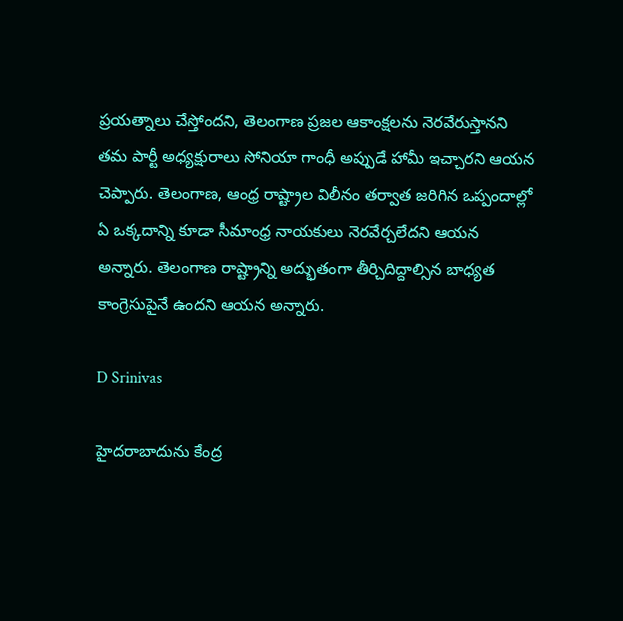ప్రయత్నాలు చేస్తోందని, తెలంగాణ ప్రజల ఆకాంక్షలను నెరవేరుస్తానని తమ పార్టీ అధ్యక్షురాలు సోనియా గాంధీ అప్పుడే హామీ ఇచ్చారని ఆయన చెప్పారు. తెలంగాణ, ఆంధ్ర రాష్ట్రాల విలీనం తర్వాత జరిగిన ఒప్పందాల్లో ఏ ఒక్కదాన్ని కూడా సీమాంధ్ర నాయకులు నెరవేర్చలేదని ఆయన అన్నారు. తెలంగాణ రాష్ట్రాన్ని అద్భుతంగా తీర్చిదిద్దాల్సిన బాధ్యత కాంగ్రెసుపైనే ఉందని ఆయన అన్నారు.

D Srinivas

హైదరాబాదును కేంద్ర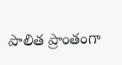పాలిత ప్రాంతంగా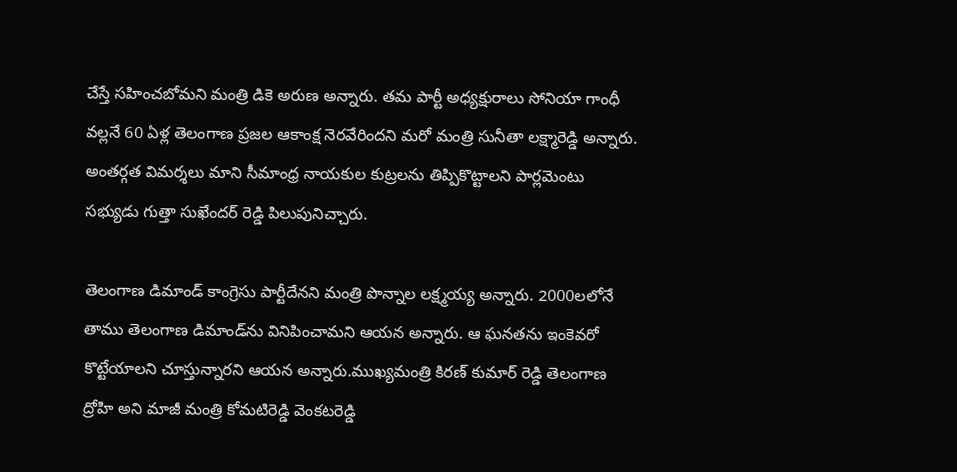చేస్తే సహించబోమని మంత్రి డికె అరుణ అన్నారు. తమ పార్టీ అధ్యక్షురాలు సోనియా గాంధీ వల్లనే 60 ఏళ్ల తెలంగాణ ప్రజల ఆకాంక్ష నెరవేరిందని మరో మంత్రి సునీతా లక్ష్మారెడ్డి అన్నారు. అంతర్గత విమర్శలు మాని సీమాంధ్ర నాయకుల కుట్రలను తిప్పికొట్టాలని పార్లమెంటు సభ్యుడు గుత్తా సుఖేందర్ రెడ్డి పిలుపునిచ్చారు.

తెలంగాణ డిమాండ్ కాంగ్రెసు పార్టీదేనని మంత్రి పొన్నాల లక్ష్మయ్య అన్నారు. 2000లలోనే తాము తెలంగాణ డిమాండ్‌ను వినిపించామని ఆయన అన్నారు. ఆ ఘనతను ఇంకెవరో కొట్టేయాలని చూస్తున్నారని ఆయన అన్నారు.ముఖ్యమంత్రి కిరణ్ కుమార్ రెడ్డి తెలంగాణ ద్రోహి అని మాజీ మంత్రి కోమటిరెడ్డి వెంకటరెడ్డి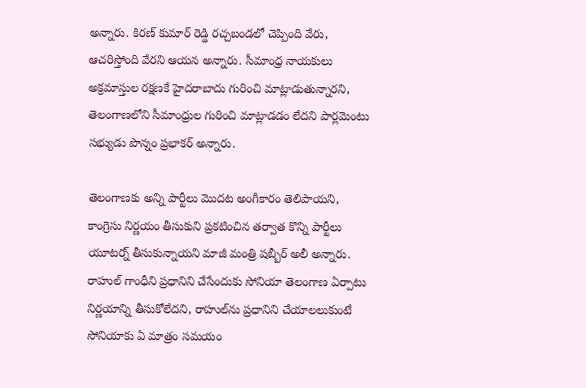అన్నారు. కిరణ్ కుమార్ రెడ్డి రచ్చబండలో చెప్పింది వేరు, ఆచరిస్తోంది వేరని ఆయన అన్నారు. సీమాంధ్ర నాయకులు అక్రమాస్తుల రక్షణకే హైదరాబాదు గురించి మాట్లాడుతున్నారని, తెలంగాణలోని సీమాంధ్రుల గురించి మాట్లాడడం లేదని పార్లమెంటు సభ్యుడు పొన్నం ప్రభాకర్ అన్నారు.

తెలంగాణకు అన్ని పార్టీలు మొదట అంగీకారం తెలిపాయని, కాంగ్రెసు నిర్ణయం తీసుకుని ప్రకటించిన తర్వాత కొన్ని పార్టీలు యూటర్న్ తీసుకున్నాయని మాజీ మంత్రి షబ్బీర్ అలీ అన్నారు. రాహుల్ గాంధీని ప్రధానిని చేసేందుకు సోనియా తెలంగాణ ఏర్పాటు నిర్ణయాన్ని తీసుకోలేదని, రాహుల్‌ను ప్రధానిని చేయాలలుకుంటే సోనియాకు ఏ మాత్రం సమయం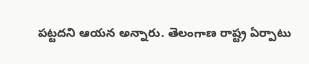పట్టదని ఆయన అన్నారు. తెలంగాణ రాష్ట్ర ఏర్పాటు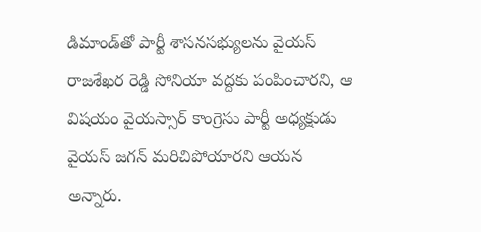డిమాండ్‌తో పార్టీ శాసనసభ్యులను వైయస్ రాజశేఖర రెడ్డి సోనియా వద్దకు పంపించారని, ఆ విషయం వైయస్సార్ కాంగ్రెసు పార్టీ అధ్యక్షుడు వైయస్ జగన్ మరిచిపోయారని ఆయన అన్నారు.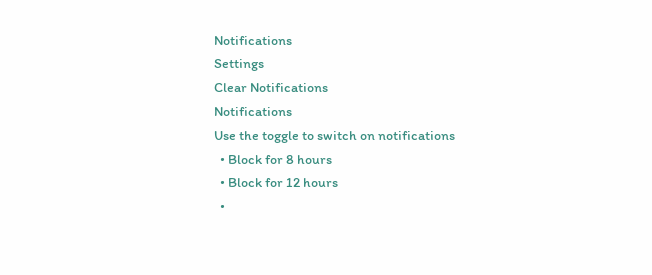Notifications
Settings
Clear Notifications
Notifications
Use the toggle to switch on notifications
  • Block for 8 hours
  • Block for 12 hours
  •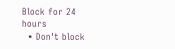Block for 24 hours
  • Don't block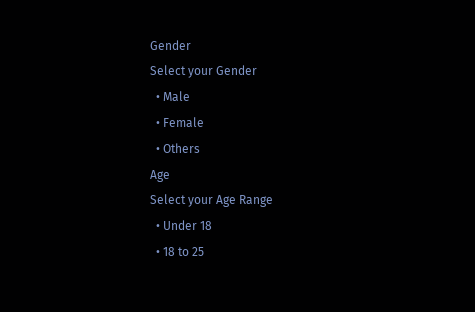Gender
Select your Gender
  • Male
  • Female
  • Others
Age
Select your Age Range
  • Under 18
  • 18 to 25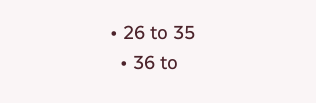• 26 to 35
  • 36 to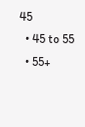45
  • 45 to 55
  • 55+